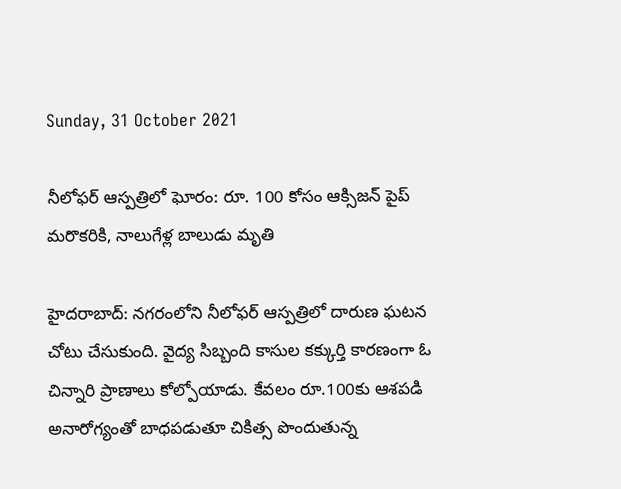Sunday, 31 October 2021

నీలోఫర్ ఆస్పత్రిలో ఘోరం: రూ. 100 కోసం ఆక్సిజన్ పైప్ మరొకరికి, నాలుగేళ్ల బాలుడు మృతి

హైదరాబాద్: నగరంలోని నీలోఫర్ ఆస్పత్రిలో దారుణ ఘటన చోటు చేసుకుంది. వైద్య సిబ్బంది కాసుల కక్కుర్తి కారణంగా ఓ చిన్నారి ప్రాణాలు కోల్పోయాడు. కేవలం రూ.100కు ఆశపడి అనారోగ్యంతో బాధపడుతూ చికిత్స పొందుతున్న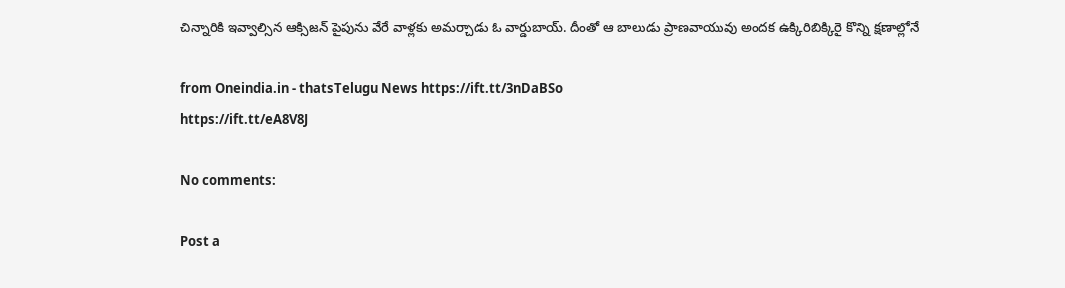చిన్నారికి ఇవ్వాల్సిన ఆక్సిజన్ పైపును వేరే వాళ్లకు అమర్చాడు ఓ వార్డుబాయ్. దీంతో ఆ బాలుడు ప్రాణవాయువు అందక ఉక్కిరిబిక్కిరై కొన్ని క్షణాల్లోనే

from Oneindia.in - thatsTelugu News https://ift.tt/3nDaBSo
https://ift.tt/eA8V8J

No comments:

Post a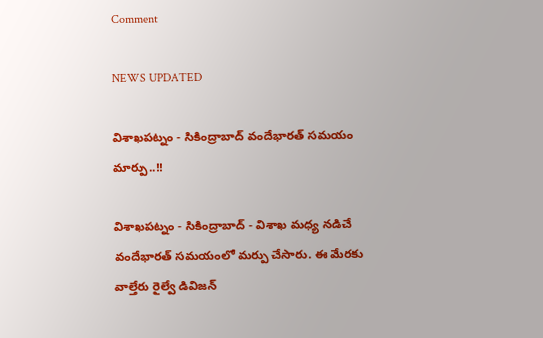Comment

NEWS UPDATED

విశాఖపట్నం - సికింద్రాబాద్ వందేభారత్ సమయం మార్పు..!!

విశాఖపట్నం - సికింద్రాబాద్ - విశాఖ మధ్య నడిచే వందేభారత్ సమయంలో మర్పు చేసారు. ఈ మేరకు వాల్తేరు రైల్వే డివిజన్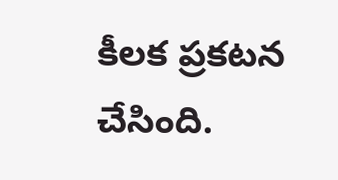కీలక ప్రకటన చేసింది.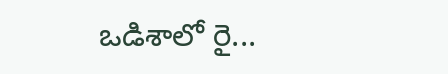ఒడిశాలో రై...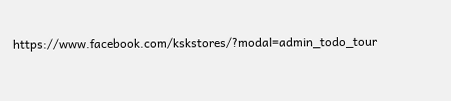https://www.facebook.com/kskstores/?modal=admin_todo_tour